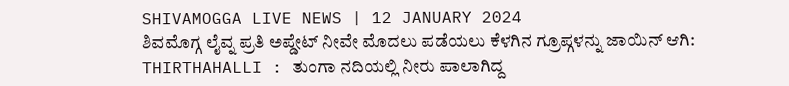SHIVAMOGGA LIVE NEWS | 12 JANUARY 2024
ಶಿವಮೊಗ್ಗ ಲೈವ್ನ ಪ್ರತಿ ಅಪ್ಡೇಟ್ ನೀವೇ ಮೊದಲು ಪಡೆಯಲು ಕೆಳಗಿನ ಗ್ರೂಪ್ಗಳನ್ನು ಜಾಯಿನ್ ಆಗಿ:
THIRTHAHALLI : ತುಂಗಾ ನದಿಯಲ್ಲಿ ನೀರು ಪಾಲಾಗಿದ್ದ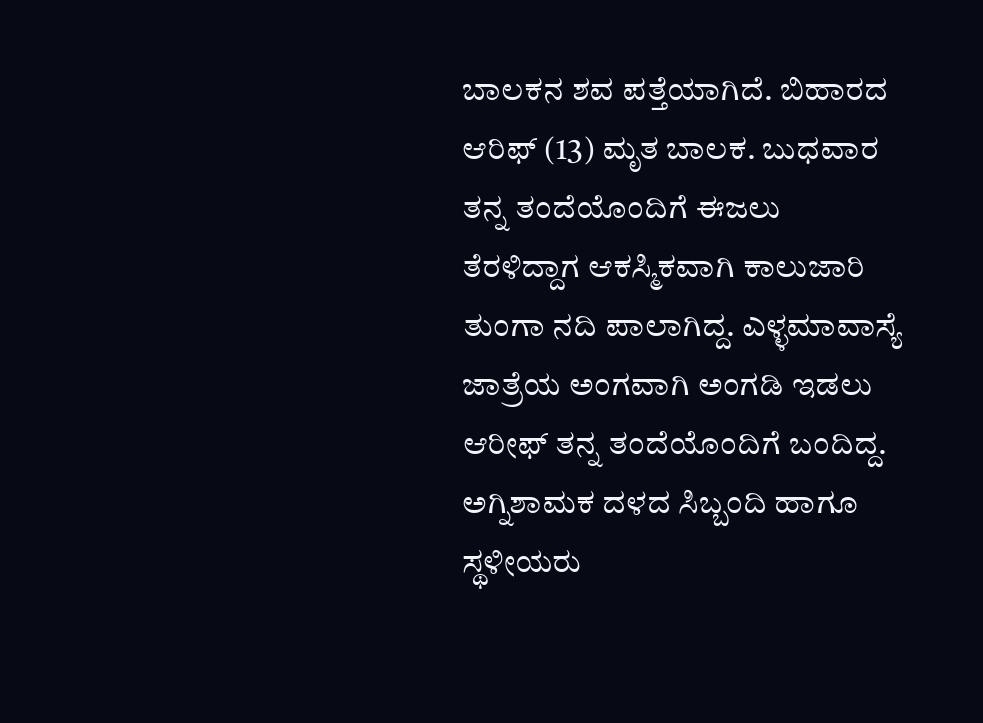ಬಾಲಕನ ಶವ ಪತ್ತೆಯಾಗಿದೆ. ಬಿಹಾರದ ಆರಿಫ್ (13) ಮೃತ ಬಾಲಕ. ಬುಧವಾರ ತನ್ನ ತಂದೆಯೊಂದಿಗೆ ಈಜಲು ತೆರಳಿದ್ದಾಗ ಆಕಸ್ಮಿಕವಾಗಿ ಕಾಲುಜಾರಿ ತುಂಗಾ ನದಿ ಪಾಲಾಗಿದ್ದ. ಎಳ್ಳಮಾವಾಸ್ಯೆ ಜಾತ್ರೆಯ ಅಂಗವಾಗಿ ಅಂಗಡಿ ಇಡಲು ಆರೀಫ್ ತನ್ನ ತಂದೆಯೊಂದಿಗೆ ಬಂದಿದ್ದ. ಅಗ್ನಿಶಾಮಕ ದಳದ ಸಿಬ್ಬಂದಿ ಹಾಗೂ ಸ್ಥಳೀಯರು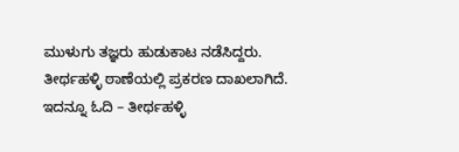ಮುಳುಗು ತಜ್ಞರು ಹುಡುಕಾಟ ನಡೆಸಿದ್ದರು. ತೀರ್ಥಹಳ್ಳಿ ಠಾಣೆಯಲ್ಲಿ ಪ್ರಕರಣ ದಾಖಲಾಗಿದೆ.
ಇದನ್ನೂ ಓದಿ – ತೀರ್ಥಹಳ್ಳಿ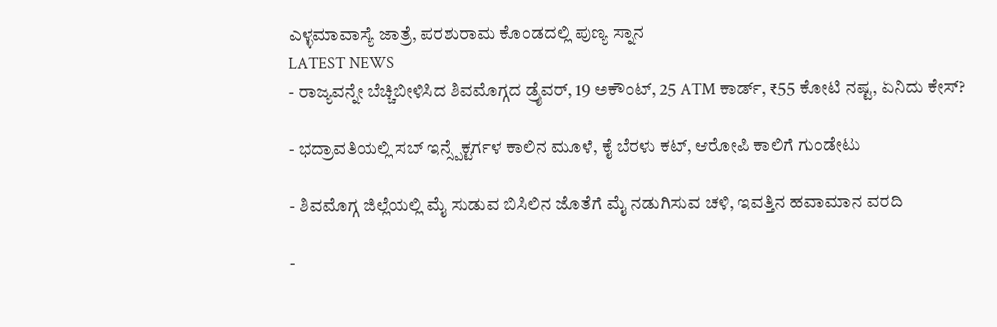ಎಳ್ಳಮಾವಾಸ್ಯೆ ಜಾತ್ರೆ, ಪರಶುರಾಮ ಕೊಂಡದಲ್ಲಿ ಪುಣ್ಯ ಸ್ನಾನ
LATEST NEWS
- ರಾಜ್ಯವನ್ನೇ ಬೆಚ್ಚಿಬೀಳಿಸಿದ ಶಿವಮೊಗ್ಗದ ಡ್ರೈವರ್, 19 ಅಕೌಂಟ್, 25 ATM ಕಾರ್ಡ್, ₹55 ಕೋಟಿ ನಷ್ಟ, ಏನಿದು ಕೇಸ್?

- ಭದ್ರಾವತಿಯಲ್ಲಿ ಸಬ್ ಇನ್ಸ್ಪೆಕ್ಟರ್ಗಳ ಕಾಲಿನ ಮೂಳೆ, ಕೈ ಬೆರಳು ಕಟ್, ಆರೋಪಿ ಕಾಲಿಗೆ ಗುಂಡೇಟು

- ಶಿವಮೊಗ್ಗ ಜಿಲ್ಲೆಯಲ್ಲಿ ಮೈ ಸುಡುವ ಬಿಸಿಲಿನ ಜೊತೆಗೆ ಮೈ ನಡುಗಿಸುವ ಚಳಿ, ಇವತ್ತಿನ ಹವಾಮಾನ ವರದಿ

-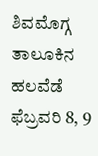ಶಿವಮೊಗ್ಗ ತಾಲೂಕಿನ ಹಲವೆಡೆ ಫೆಬ್ರವರಿ 8, 9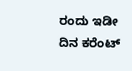ರಂದು ಇಡೀ ದಿನ ಕರೆಂಟ್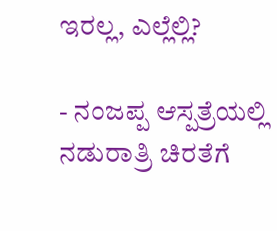ಇರಲ್ಲ, ಎಲ್ಲೆಲ್ಲಿ?

- ನಂಜಪ್ಪ ಆಸ್ಪತ್ರೆಯಲ್ಲಿ ನಡುರಾತ್ರಿ ಚಿರತೆಗೆ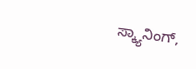ಸ್ಕ್ಯಾನಿಂಗ್,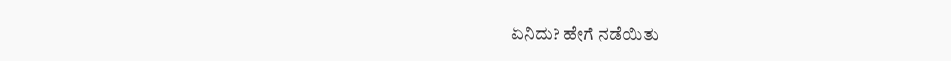ಏನಿದು? ಹೇಗೆ ನಡೆಯಿತು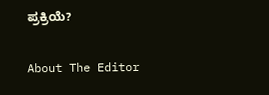ಪ್ರಕ್ರಿಯೆ?

About The Editor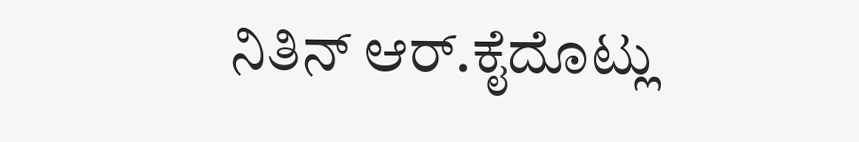ನಿತಿನ್ ಆರ್.ಕೈದೊಟ್ಲು